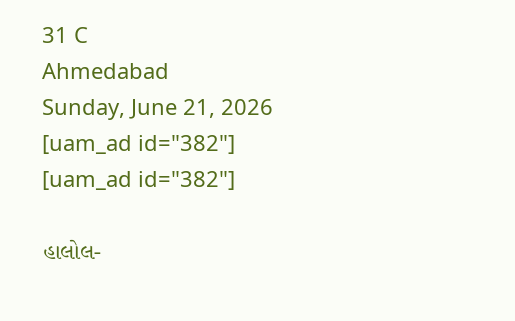31 C
Ahmedabad
Sunday, June 21, 2026
[uam_ad id="382"]
[uam_ad id="382"]

હાલોલ-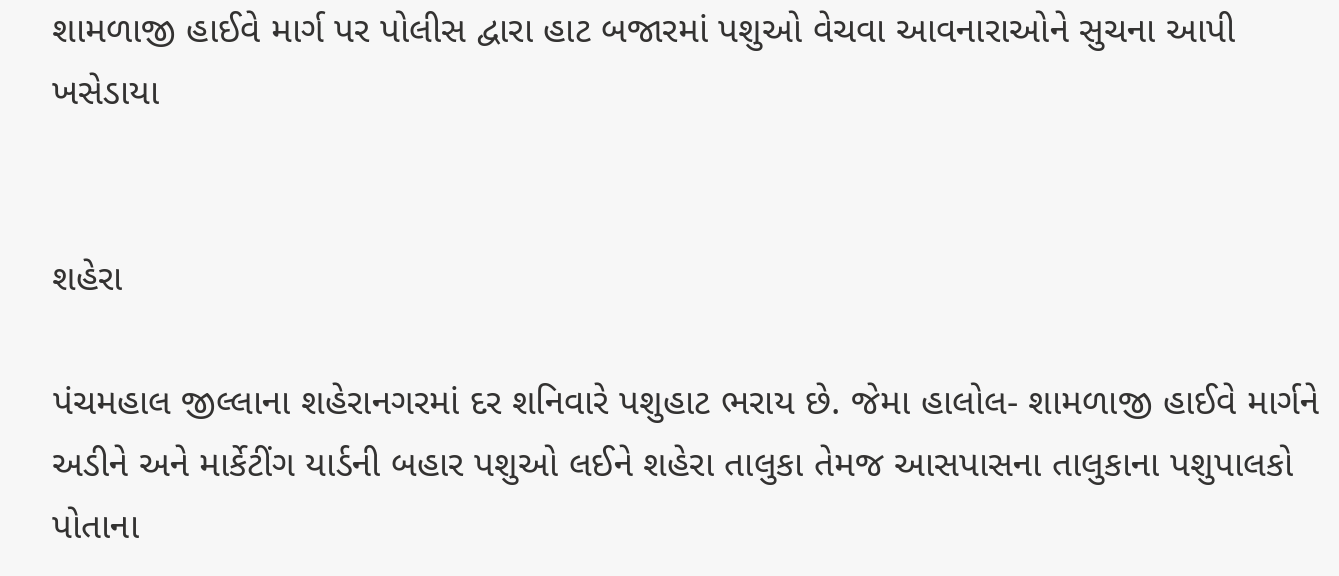શામળાજી હાઈવે માર્ગ પર પોલીસ દ્વારા હાટ બજારમાં પશુઓ વેચવા આવનારાઓને સુચના આપી ખસેડાયા


શહેરા

પંચમહાલ જીલ્લાના શહેરાનગરમાં દર શનિવારે પશુહાટ ભરાય છે. જેમા હાલોલ- શામળાજી હાઈવે માર્ગને અડીને અને માર્કેટીંગ યાર્ડની બહાર પશુઓ લઈને શહેરા તાલુકા તેમજ આસપાસના તાલુકાના પશુપાલકો પોતાના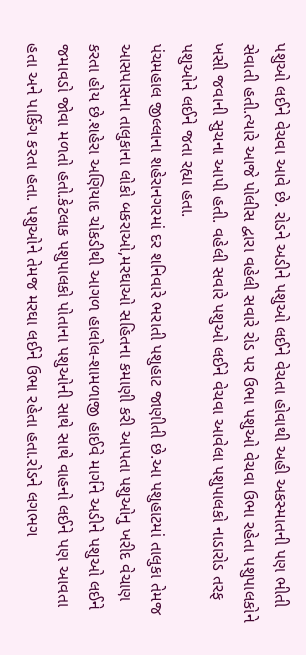પશુઓ લઈને વેચવા આવે છે. રોડને અડીને પશુઓ લઈને વેચતા હોવાથી અહી અકસ્માતની પણ ભીતી સેવાતી હતી.ત્યારે આજે પોલીસ દ્વારા વહેલી સવારે રોડ પર ઉભા પશુઓ વેચવા ઉભા રહેતા પશુપાલકોને ખસી જવાની સુચના આપી હતી. વહેલી સવારે પશુઓ લઈને વેચવા આવેલા પશુપાલકો નાડારોડ તરફ પશુઓને લઈને જતા રહ્યા હતા.
પંચમહાલ જીલ્લાના શહેરાનગરમાં દર શનિવારે ભરાતી પશુહાટ જાણીતી છે.આ પશુહાટમાં તાલુકા તેમજ આસપાસના તાલુકાના લોકો બકરાઓ,મરઘાઓ સહિતના કમાણી કરી આપતા પશુઓનુ ખરીદ વેચાણ કરતા હોય છે.શહેરા અણિયાદ ચોકડીથી આગળ હાલોલ-શામળાજી હાઈવે માર્ગને અડીને પશુઓ લઈને જમાવડો જોવા મળતો હતો.કેટલાક પશુપાલકો પોતાના પશુઓની સાથે સાથે વાહનો લઈને પણ આવતા હતા અને પાર્કિગ કરતા હતા. પશુઓને તેમજ મરઘા લઈને ઉભા રહેતા હતા.રોડને લગભગ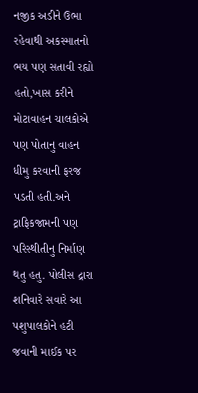નજીક અડીને ઉભા રહેવાથી અકસ્માતનો ભય પણ સતાવી રહ્યો હતો,ખાસ કરીને મોટાવાહન ચાલકોએ પણ પોતાનુ વાહન ધીમુ કરવાની ફરજ પડતી હતી.અને ટ્રાફિકજામની પણ પરિસ્થીતીનુ નિર્માણ થતુ હતુ. પોલીસ દ્રારા શનિવારે સવારે આ પશુપાલકોને હટી જવાની માઈક પર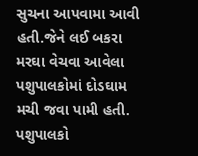સુચના આપવામા આવી હતી.જેને લઈ બકરા મરઘા વેચવા આવેલા પશુપાલકોમાં દોડઘામ મચી જવા પામી હતી. પશુપાલકો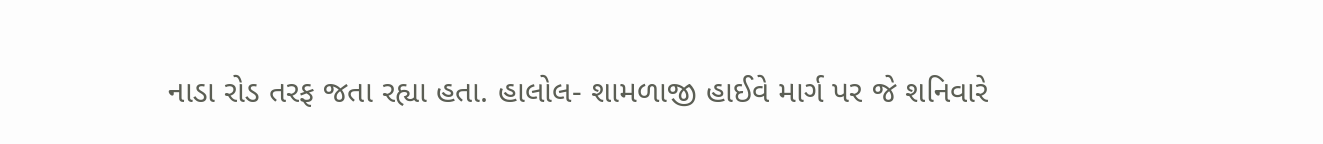નાડા રોડ તરફ જતા રહ્યા હતા. હાલોલ- શામળાજી હાઈવે માર્ગ પર જે શનિવારે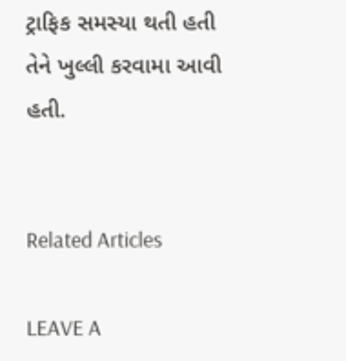ટ્રાફિક સમસ્યા થતી હતી તેને ખુલ્લી કરવામા આવી હતી.


Related Articles

LEAVE A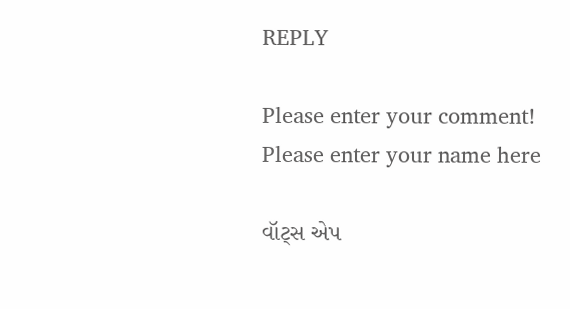REPLY

Please enter your comment!
Please enter your name here

વૉટ્સ એપ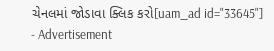ચેનલમાં જોડાવા ક્લિક કરો[uam_ad id="33645"]
- Advertisement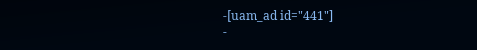-[uam_ad id="441"]
-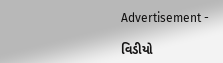Advertisement -

વિડીયો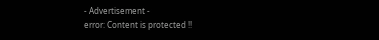- Advertisement -
error: Content is protected !!